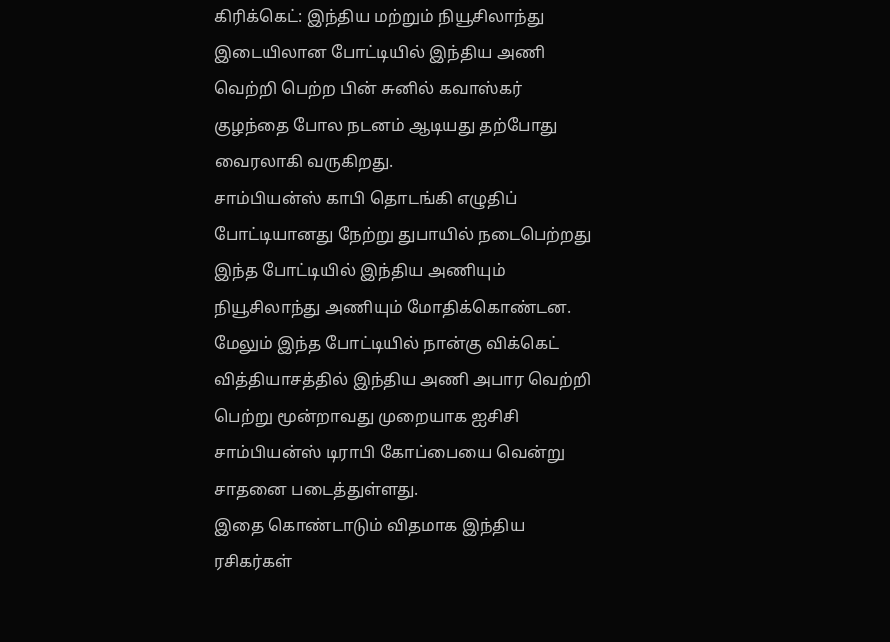கிரிக்கெட்: இந்திய மற்றும் நியூசிலாந்து இடையிலான போட்டியில் இந்திய அணி வெற்றி பெற்ற பின் சுனில் கவாஸ்கர் குழந்தை போல நடனம் ஆடியது தற்போது வைரலாகி வருகிறது.
சாம்பியன்ஸ் காபி தொடங்கி எழுதிப் போட்டியானது நேற்று துபாயில் நடைபெற்றது இந்த போட்டியில் இந்திய அணியும் நியூசிலாந்து அணியும் மோதிக்கொண்டன. மேலும் இந்த போட்டியில் நான்கு விக்கெட் வித்தியாசத்தில் இந்திய அணி அபார வெற்றி பெற்று மூன்றாவது முறையாக ஐசிசி சாம்பியன்ஸ் டிராபி கோப்பையை வென்று சாதனை படைத்துள்ளது.
இதை கொண்டாடும் விதமாக இந்திய ரசிகர்கள்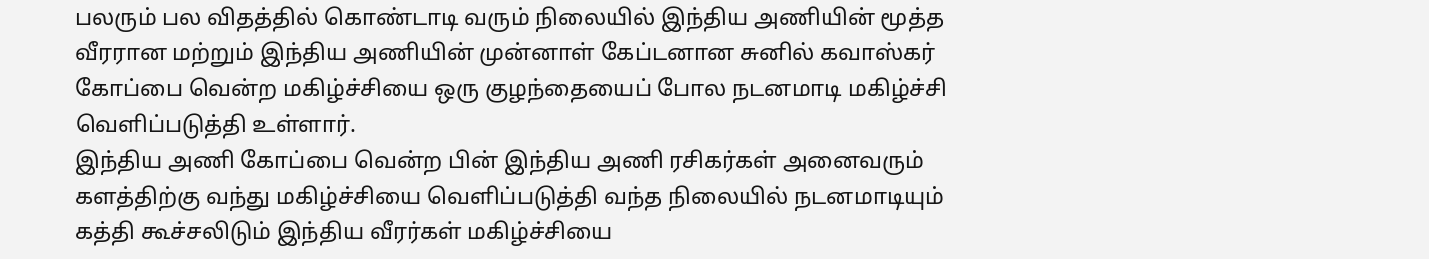பலரும் பல விதத்தில் கொண்டாடி வரும் நிலையில் இந்திய அணியின் மூத்த வீரரான மற்றும் இந்திய அணியின் முன்னாள் கேப்டனான சுனில் கவாஸ்கர் கோப்பை வென்ற மகிழ்ச்சியை ஒரு குழந்தையைப் போல நடனமாடி மகிழ்ச்சி வெளிப்படுத்தி உள்ளார்.
இந்திய அணி கோப்பை வென்ற பின் இந்திய அணி ரசிகர்கள் அனைவரும் களத்திற்கு வந்து மகிழ்ச்சியை வெளிப்படுத்தி வந்த நிலையில் நடனமாடியும் கத்தி கூச்சலிடும் இந்திய வீரர்கள் மகிழ்ச்சியை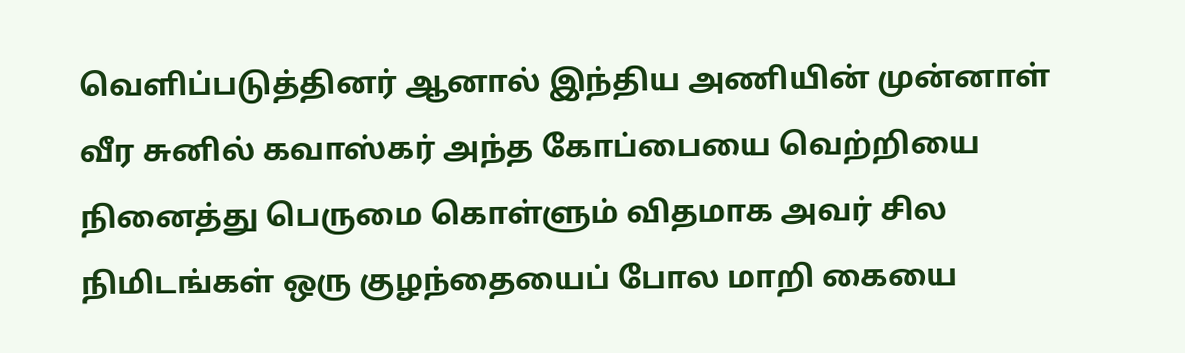வெளிப்படுத்தினர் ஆனால் இந்திய அணியின் முன்னாள் வீர சுனில் கவாஸ்கர் அந்த கோப்பையை வெற்றியை நினைத்து பெருமை கொள்ளும் விதமாக அவர் சில நிமிடங்கள் ஒரு குழந்தையைப் போல மாறி கையை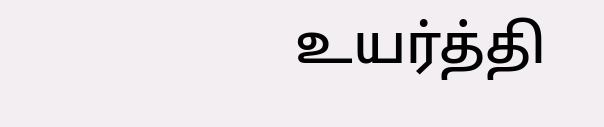உயர்த்தி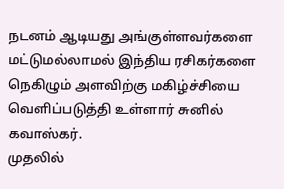நடனம் ஆடியது அங்குள்ளவர்களை மட்டுமல்லாமல் இந்திய ரசிகர்களை நெகிழும் அளவிற்கு மகிழ்ச்சியை வெளிப்படுத்தி உள்ளார் சுனில் கவாஸ்கர்.
முதலில்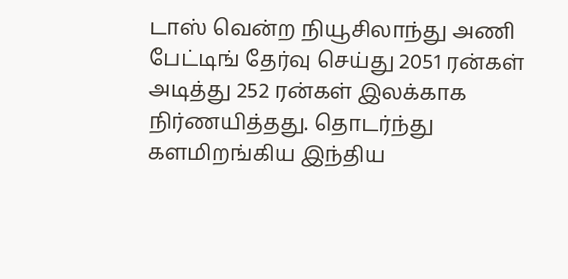டாஸ் வென்ற நியூசிலாந்து அணி பேட்டிங் தேர்வு செய்து 2051 ரன்கள் அடித்து 252 ரன்கள் இலக்காக நிர்ணயித்தது. தொடர்ந்து களமிறங்கிய இந்திய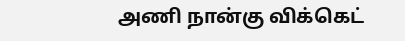அணி நான்கு விக்கெட்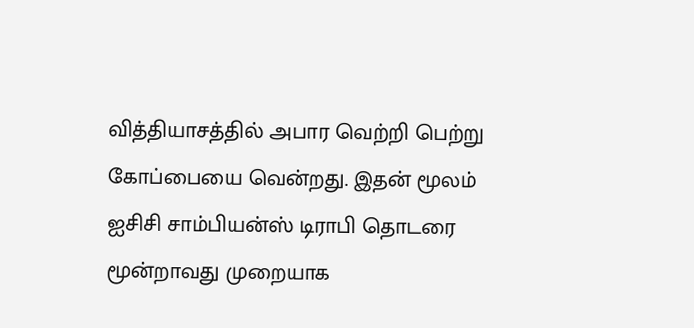வித்தியாசத்தில் அபார வெற்றி பெற்று கோப்பையை வென்றது. இதன் மூலம் ஐசிசி சாம்பியன்ஸ் டிராபி தொடரை மூன்றாவது முறையாக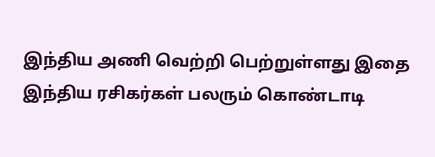இந்திய அணி வெற்றி பெற்றுள்ளது இதை இந்திய ரசிகர்கள் பலரும் கொண்டாடி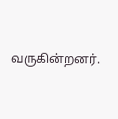வருகின்றனர்.